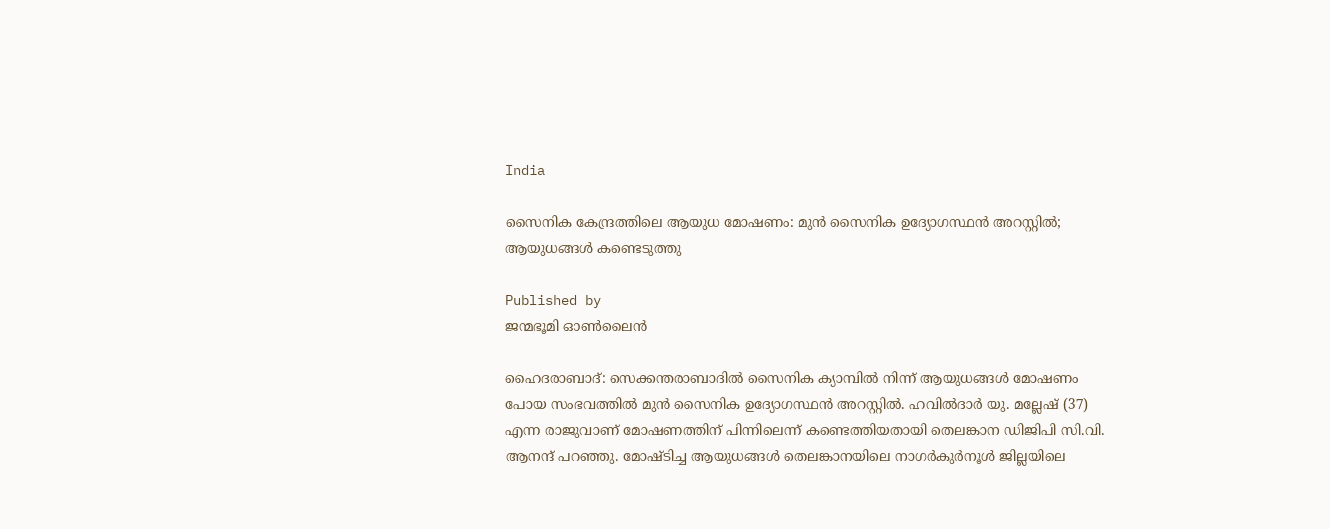India

സൈനിക കേന്ദ്രത്തിലെ ആയുധ മോഷണം: മുന്‍ സൈനിക ഉദ്യോഗസ്ഥന്‍ അറസ്റ്റില്‍; ആയുധങ്ങള്‍ കണ്ടെടുത്തു

Published by
ജന്മഭൂമി ഓണ്‍ലൈന്‍

ഹൈദരാബാദ്: സെക്കന്തരാബാദില്‍ സൈനിക ക്യാമ്പില്‍ നിന്ന് ആയുധങ്ങള്‍ മോഷണം പോയ സംഭവത്തില്‍ മുന്‍ സൈനിക ഉദ്യോഗസ്ഥന്‍ അറസ്റ്റില്‍. ഹവില്‍ദാര്‍ യു. മല്ലേഷ് (37) എന്ന രാജുവാണ് മോഷണത്തിന് പിന്നിലെന്ന് കണ്ടെത്തിയതായി തെലങ്കാന ഡിജിപി സി.വി. ആനന്ദ് പറഞ്ഞു. മോഷ്ടിച്ച ആയുധങ്ങള്‍ തെലങ്കാനയിലെ നാഗര്‍കുര്‍നൂള്‍ ജില്ലയിലെ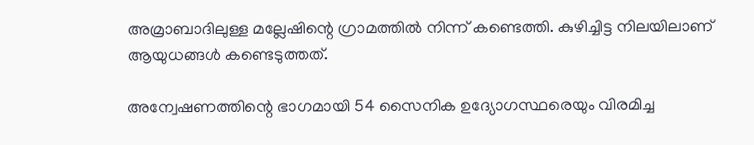അമ്രാബാദിലുള്ള മല്ലേഷിന്റെ ഗ്രാമത്തില്‍ നിന്ന് കണ്ടെത്തി. കുഴിച്ചിട്ട നിലയിലാണ് ആയുധങ്ങള്‍ കണ്ടെടുത്തത്.

അന്വേഷണത്തിന്റെ ഭാഗമായി 54 സൈനിക ഉദ്യോഗസ്ഥരെയും വിരമിച്ച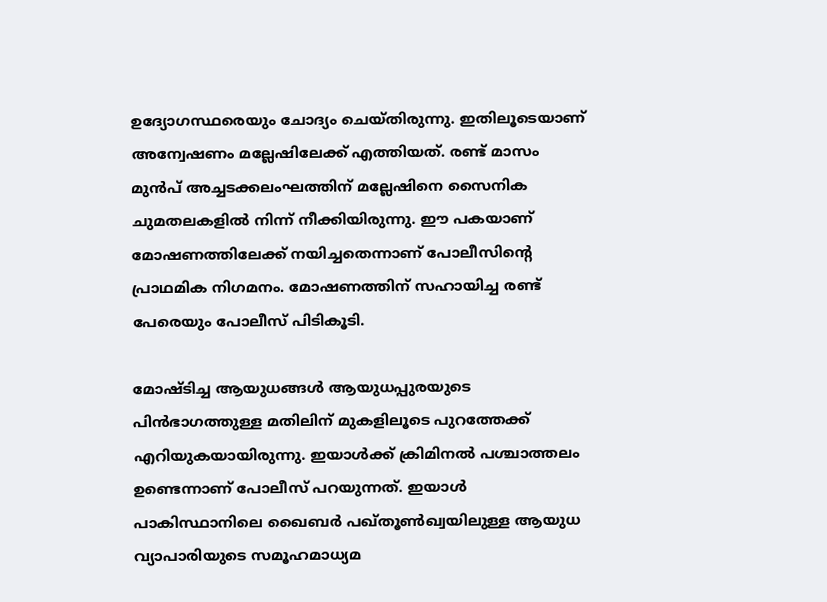ഉദ്യോഗസ്ഥരെയും ചോദ്യം ചെയ്തിരുന്നു. ഇതിലൂടെയാണ് അന്വേഷണം മല്ലേഷിലേക്ക് എത്തിയത്. രണ്ട് മാസം മുന്‍പ് അച്ചടക്കലംഘത്തിന് മല്ലേഷിനെ സൈനിക ചുമതലകളില്‍ നിന്ന് നീക്കിയിരുന്നു. ഈ പകയാണ് മോഷണത്തിലേക്ക് നയിച്ചതെന്നാണ് പോലീസിന്റെ പ്രാഥമിക നിഗമനം. മോഷണത്തിന് സഹായിച്ച രണ്ട് പേരെയും പോലീസ് പിടികൂടി.

മോഷ്ടിച്ച ആയുധങ്ങള്‍ ആയുധപ്പുരയുടെ പിന്‍ഭാഗത്തുള്ള മതിലിന് മുകളിലൂടെ പുറത്തേക്ക് എറിയുകയായിരുന്നു. ഇയാള്‍ക്ക് ക്രിമിനല്‍ പശ്ചാത്തലം ഉണ്ടെന്നാണ് പോലീസ് പറയുന്നത്. ഇയാള്‍ പാകിസ്ഥാനിലെ ഖൈബര്‍ പഖ്തൂണ്‍ഖ്വയിലുള്ള ആയുധ വ്യാപാരിയുടെ സമൂഹമാധ്യമ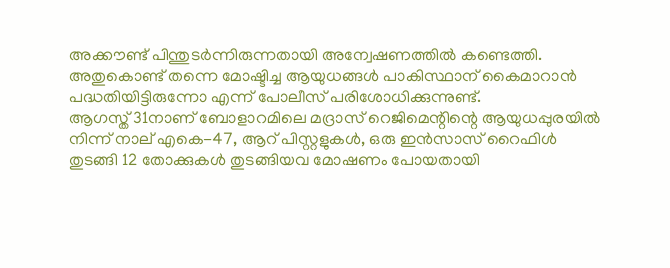അക്കൗണ്ട് പിന്തുടര്‍ന്നിരുന്നതായി അന്വേഷണത്തില്‍ കണ്ടെത്തി. അതുകൊണ്ട് തന്നെ മോഷ്ടിച്ച ആയുധങ്ങള്‍ പാകിസ്ഥാന് കൈമാറാന്‍ പദ്ധതിയിട്ടിരുന്നോ എന്ന് പോലീസ് പരിശോധിക്കുന്നുണ്ട്.
ആഗസ്ത് 31നാണ് ബോളാറമിലെ മദ്രാസ് റെജിമെന്റിന്റെ ആയുധപ്പുരയില്‍ നിന്ന് നാല് എകെ-47, ആറ് പിസ്റ്റളുകള്‍, ഒരു ഇന്‍സാസ് റൈഫിള്‍ തുടങ്ങി 12 തോക്കുകള്‍ തുടങ്ങിയവ മോഷണം പോയതായി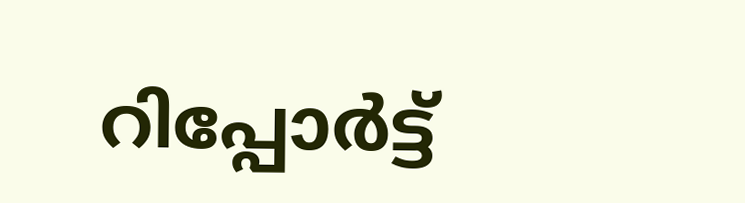റിപ്പോര്‍ട്ട്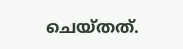ചെയ്തത്.